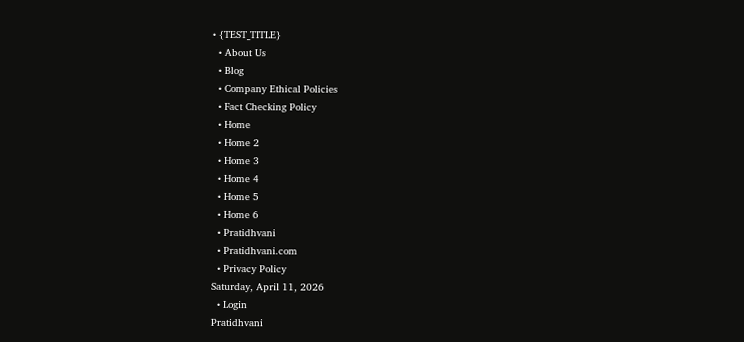• {TEST_TITLE}
  • About Us
  • Blog
  • Company Ethical Policies
  • Fact Checking Policy
  • Home
  • Home 2
  • Home 3
  • Home 4
  • Home 5
  • Home 6
  • Pratidhvani
  • Pratidhvani.com
  • Privacy Policy
Saturday, April 11, 2026
  • Login
Pratidhvani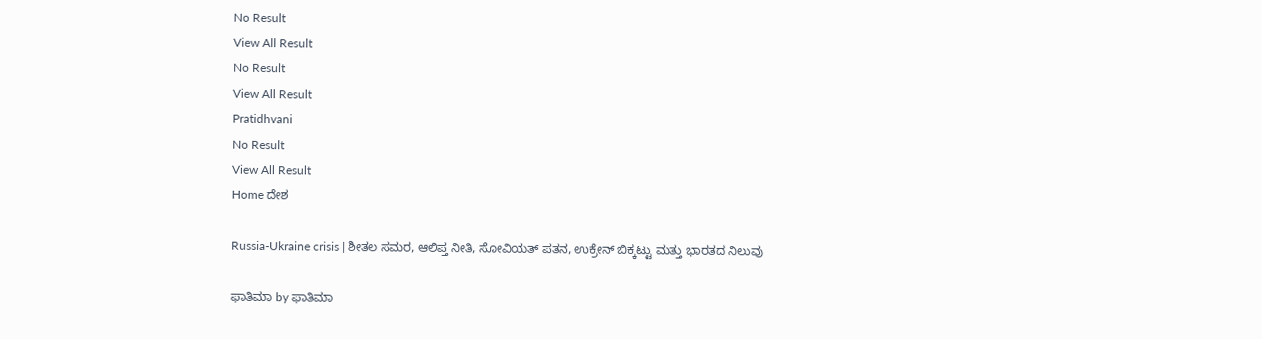No Result
View All Result
No Result
View All Result
Pratidhvani
No Result
View All Result
Home ದೇಶ

Russia-Ukraine crisis | ಶೀತಲ ಸಮರ, ಆಲಿಪ್ತ ನೀತಿ, ಸೋವಿಯತ್ ಪತನ, ಉಕ್ರೇನ್ ಬಿಕ್ಕಟ್ಟು ಮತ್ತು ಭಾರತದ ನಿಲುವು

ಫಾತಿಮಾ by ಫಾತಿಮಾ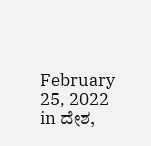February 25, 2022
in ದೇಶ,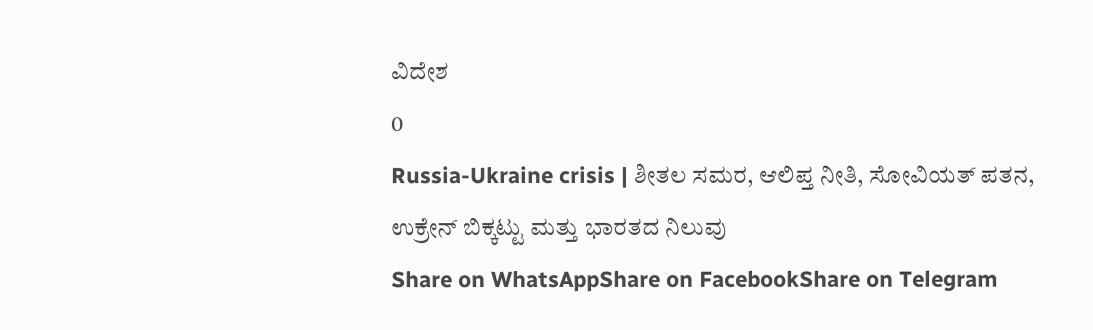ವಿದೇಶ
0
Russia-Ukraine crisis | ಶೀತಲ ಸಮರ, ಆಲಿಪ್ತ ನೀತಿ, ಸೋವಿಯತ್ ಪತನ, ಉಕ್ರೇನ್ ಬಿಕ್ಕಟ್ಟು ಮತ್ತು ಭಾರತದ ನಿಲುವು
Share on WhatsAppShare on FacebookShare on Telegram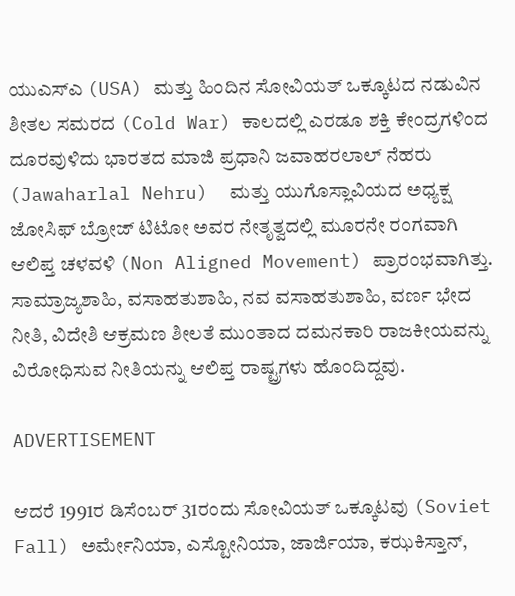ಯುಎಸ್ಎ (USA) ಮತ್ತು ಹಿಂದಿನ ಸೋವಿಯತ್ ಒಕ್ಕೂಟದ ನಡುವಿನ ಶೀತಲ ಸಮರದ (Cold War) ಕಾಲದಲ್ಲಿ ಎರಡೂ ಶಕ್ತಿ ಕೇಂದ್ರಗಳಿಂದ ದೂರವುಳಿದು ಭಾರತದ ಮಾಜಿ ಪ್ರಧಾನಿ ಜವಾಹರಲಾಲ್ ನೆಹರು (Jawaharlal Nehru)  ಮತ್ತು‌ ಯುಗೊಸ್ಲಾವಿಯದ ಅಧ್ಯಕ್ಷ ಜೋಸಿಫ್ ಬ್ರೋಜ್ ಟಿಟೋ ಅವರ ನೇತೃತ್ವದಲ್ಲಿ ಮೂರನೇ ರಂಗವಾಗಿ ಆಲಿಪ್ತ ಚಳವಳಿ (Non Aligned Movement) ಪ್ರಾರಂಭವಾಗಿತ್ತು. ಸಾಮ್ರಾಜ್ಯಶಾಹಿ, ವಸಾಹತುಶಾಹಿ, ನವ ವಸಾಹತುಶಾಹಿ, ವರ್ಣ ಭೇದ ನೀತಿ, ವಿದೇಶಿ ಆಕ್ರಮಣ ಶೀಲತೆ ಮುಂತಾದ ದಮನಕಾರಿ ರಾಜಕೀಯವನ್ನು ವಿರೋಧಿಸುವ ನೀತಿಯನ್ನು ಆಲಿಪ್ತ ರಾಷ್ಟ್ರಗಳು ಹೊಂದಿದ್ದವು.

ADVERTISEMENT

ಆದರೆ 1991ರ ಡಿಸೆಂಬರ್ 31ರಂದು ಸೋವಿಯತ್ ಒಕ್ಕೂಟವು (Soviet Fall) ಅರ್ಮೇನಿಯಾ, ಎಸ್ಟೋನಿಯಾ, ಜಾರ್ಜಿಯಾ, ಕಝಕಿಸ್ತಾನ್,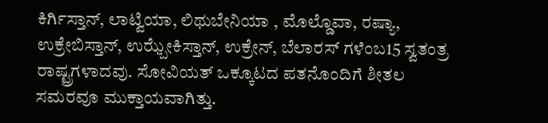ಕಿರ್ಗಿಸ್ತಾನ್, ಲಾಟ್ವಿಯಾ, ಲಿಥುಬೇನಿಯಾ , ಮೊಲ್ಡೊವಾ, ರಷ್ಯಾ, ಉಕ್ರೇಬಿಸ್ತಾನ್, ಉಝ್ಬೇಕಿಸ್ತಾನ್, ಉಕ್ರೇನ್, ಬೆಲಾರಸ್ ಗಳೆಂಬ15 ಸ್ವತಂತ್ರ ರಾಷ್ಟ್ರಗಳಾದವು. ಸೋವಿಯತ್ ಒಕ್ಕೂಟದ ಪತನೊಂದಿಗೆ ಶೀತಲ ಸಮರವೂ ಮುಕ್ತಾಯವಾಗಿತ್ತು.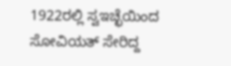1922ರಲ್ಲಿ ಸ್ವಇಚ್ಛೆಯಿಂದ ಸೋವಿಯತ್ ಸೇರಿದ್ದ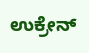ಉಕ್ರೇನ್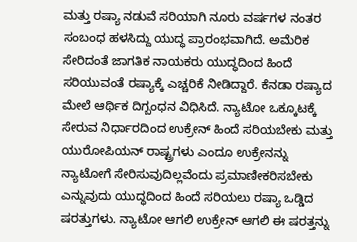ಮತ್ತು ರಷ್ಯಾ ನಡುವೆ ಸರಿಯಾಗಿ ನೂರು ವರ್ಷಗಳ ನಂತರ ಸಂಬಂಧ ಹಳಸಿದ್ದು ಯುದ್ಧ ಪ್ರಾರಂಭವಾಗಿದೆ. ಅಮೆರಿಕ ಸೇರಿದಂತೆ ಜಾಗತಿಕ ನಾಯಕರು ಯುದ್ಧದಿಂದ ಹಿಂದೆ ಸರಿಯುವಂತೆ ರಷ್ಯಾಕ್ಕೆ ಎಚ್ಚರಿಕೆ ನೀಡಿದ್ದಾರೆ. ಕೆನಡಾ ರಷ್ಯಾದ ಮೇಲೆ ಆರ್ಥಿಕ ದಿಗ್ಬಂಧನ ವಿಧಿಸಿದೆ. ನ್ಯಾಟೋ ಒಕ್ಕೂಟಕ್ಕೆ ಸೇರುವ ನಿರ್ಧಾರದಿಂದ ಉಕ್ರೇನ್ ಹಿಂದೆ ಸರಿಯಬೇಕು ಮತ್ತು ಯುರೋಪಿಯನ್ ರಾಷ್ಟ್ರಗಳು ಎಂದೂ ಉಕ್ರೇನನ್ನು ನ್ಯಾಟೋಗೆ ಸೇರಿಸುವುದಿಲ್ಲವೆಂದು ಪ್ರಮಾಣೀಕರಿಸಬೇಕು ಎನ್ನುವುದು ಯುದ್ಧದಿಂದ ಹಿಂದೆ ಸರಿಯಲು ರಷ್ಯಾ ಒಡ್ಡಿದ ಷರತ್ತುಗಳು. ನ್ಯಾಟೋ‌ ಆಗಲಿ ಉಕ್ರೇನ್ ಆಗಲಿ ಈ ಷರತ್ತನ್ನು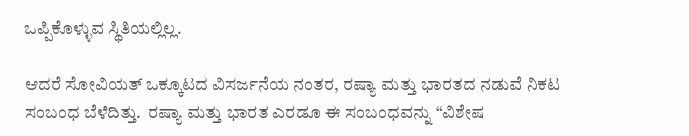ಒಪ್ಪಿಕೊಳ್ಳುವ ಸ್ಥಿತಿಯಲ್ಲಿಲ್ಲ.

ಆದರೆ ಸೋವಿಯತ್ ಒಕ್ಕೂಟದ ವಿಸರ್ಜನೆಯ ನಂತರ, ರಷ್ಯಾ ಮತ್ತು ಭಾರತದ ನಡುವೆ ನಿಕಟ ಸಂಬಂಧ ಬೆಳೆದಿತ್ತು.  ರಷ್ಯಾ ಮತ್ತು ಭಾರತ ಎರಡೂ ಈ ಸಂಬಂಧವನ್ನು “ವಿಶೇಷ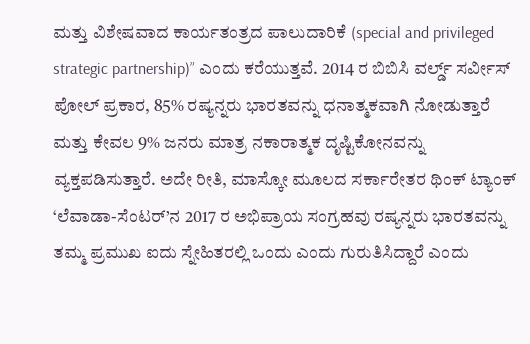ಮತ್ತು ವಿಶೇಷವಾದ ಕಾರ್ಯತಂತ್ರದ ಪಾಲುದಾರಿಕೆ (special and privileged strategic partnership)” ಎಂದು ಕರೆಯುತ್ತವೆ. 2014 ರ ಬಿಬಿಸಿ ವರ್ಲ್ಡ್ ಸರ್ವೀಸ್ ಪೋಲ್ ಪ್ರಕಾರ, 85% ರಷ್ಯನ್ನರು ಭಾರತವನ್ನು ಧನಾತ್ಮಕವಾಗಿ ನೋಡುತ್ತಾರೆ ಮತ್ತು ಕೇವಲ 9% ಜನರು ಮಾತ್ರ ನಕಾರಾತ್ಮಕ ದೃಷ್ಟಿಕೋನವನ್ನು ವ್ಯಕ್ತಪಡಿಸುತ್ತಾರೆ. ಅದೇ ರೀತಿ, ಮಾಸ್ಕೋ ಮೂಲದ ಸರ್ಕಾರೇತರ ಥಿಂಕ್ ಟ್ಯಾಂಕ್ ‘ಲೆವಾಡಾ-ಸೆಂಟರ್‌’ನ 2017 ರ ಅಭಿಪ್ರಾಯ ಸಂಗ್ರಹವು ರಷ್ಯನ್ನರು ಭಾರತವನ್ನು ತಮ್ಮ ಪ್ರಮುಖ ಐದು ಸ್ನೇಹಿತರಲ್ಲಿ‌ ಒಂದು ಎಂದು ಗುರುತಿಸಿದ್ದಾರೆ ಎಂದು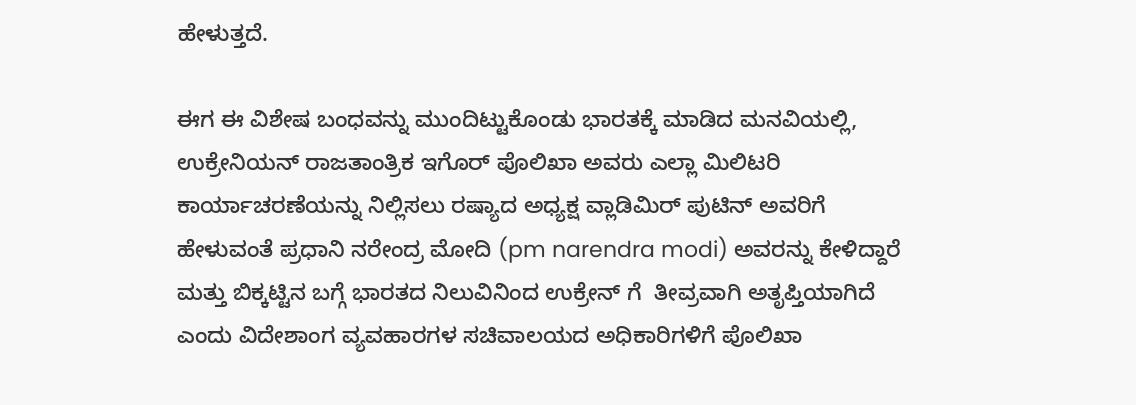ಹೇಳುತ್ತದೆ.

ಈಗ ಈ ವಿಶೇಷ ಬಂಧವನ್ನು ಮುಂದಿಟ್ಟುಕೊಂಡು ಭಾರತಕ್ಕೆ ಮಾಡಿದ ಮನವಿಯಲ್ಲಿ, ಉಕ್ರೇನಿಯನ್ ರಾಜತಾಂತ್ರಿಕ ಇಗೊರ್ ಪೊಲಿಖಾ ಅವರು ಎಲ್ಲಾ ಮಿಲಿಟರಿ ಕಾರ್ಯಾಚರಣೆಯನ್ನು ನಿಲ್ಲಿಸಲು ರಷ್ಯಾದ ಅಧ್ಯಕ್ಷ ವ್ಲಾಡಿಮಿರ್ ಪುಟಿನ್ ಅವರಿಗೆ ಹೇಳುವಂತೆ ಪ್ರಧಾನಿ ನರೇಂದ್ರ ಮೋದಿ (pm narendra modi) ಅವರನ್ನು ಕೇಳಿದ್ದಾರೆ ಮತ್ತು ಬಿಕ್ಕಟ್ಟಿನ ಬಗ್ಗೆ ಭಾರತದ ನಿಲುವಿನಿಂದ ಉಕ್ರೇನ್ ಗೆ  ತೀವ್ರವಾಗಿ ಅತೃಪ್ತಿಯಾಗಿದೆ ಎಂದು ವಿದೇಶಾಂಗ ವ್ಯವಹಾರಗಳ ಸಚಿವಾಲಯದ ಅಧಿಕಾರಿಗಳಿಗೆ ಪೊಲಿಖಾ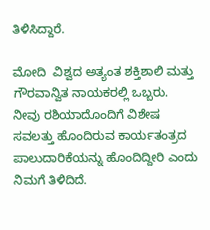ತಿಳಿಸಿದ್ದಾರೆ.

ಮೋದಿ  ವಿಶ್ವದ ಅತ್ಯಂತ ಶಕ್ತಿಶಾಲಿ ಮತ್ತು ಗೌರವಾನ್ವಿತ ನಾಯಕರಲ್ಲಿ ಒಬ್ಬರು.  ನೀವು ರಶಿಯಾದೊಂದಿಗೆ ವಿಶೇಷ ಸವಲತ್ತು ಹೊಂದಿರುವ ಕಾರ್ಯತಂತ್ರದ ಪಾಲುದಾರಿಕೆಯನ್ನು ಹೊಂದಿದ್ದೀರಿ ಎಂದು ನಿಮಗೆ ತಿಳಿದಿದೆ.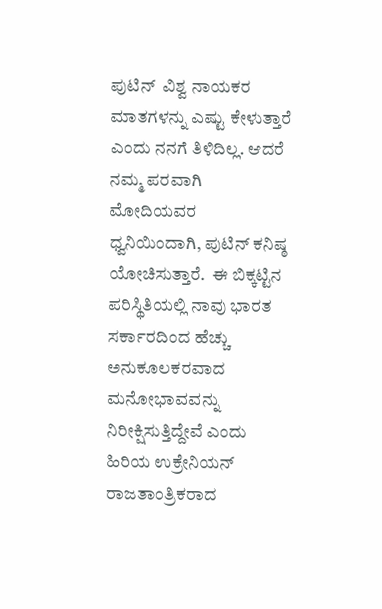ಪುಟಿನ್  ವಿಶ್ವ ನಾಯಕರ ಮಾತಗಳನ್ನು ಎಷ್ಟು ಕೇಳುತ್ತಾರೆ ಎಂದು ನನಗೆ ತಿಳಿದಿಲ್ಲ. ಆದರೆ ನಮ್ಮ ಪರವಾಗಿ ಮೋದಿಯವರ ಧ್ವನಿಯಿಂದಾಗಿ, ಪುಟಿನ್ ಕನಿಷ್ಠ ಯೋಚಿಸುತ್ತಾರೆ.  ಈ ಬಿಕ್ಕಟ್ಟಿನ ಪರಿಸ್ಥಿತಿಯಲ್ಲಿ ನಾವು ಭಾರತ ಸರ್ಕಾರದಿಂದ ಹೆಚ್ಚು ಅನುಕೂಲಕರವಾದ ಮನೋಭಾವವನ್ನು ನಿರೀಕ್ಷಿಸುತ್ತಿದ್ದೇವೆ ಎಂದು  ಹಿರಿಯ ಉಕ್ರೇನಿಯನ್ ರಾಜತಾಂತ್ರಿಕರಾದ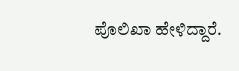ಪೊಲಿಖಾ ಹೇಳಿದ್ದಾರೆ.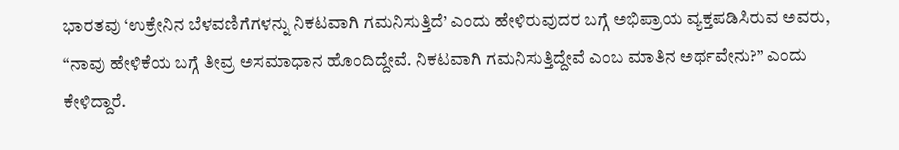ಭಾರತವು ‘ಉಕ್ರೇನಿನ ಬೆಳವಣಿಗೆಗಳನ್ನು ನಿಕಟವಾಗಿ ಗಮನಿಸುತ್ತಿದೆ’ ಎಂದು ಹೇಳಿರುವುದರ ಬಗ್ಗೆ ಅಭಿಪ್ರಾಯ ವ್ಯಕ್ತಪಡಿಸಿರುವ ಅವರು, “ನಾವು ಹೇಳಿಕೆಯ ಬಗ್ಗೆ ತೀವ್ರ ಅಸಮಾಧಾನ ಹೊಂದಿದ್ದೇವೆ. ನಿಕಟವಾಗಿ ಗಮನಿಸುತ್ತಿದ್ದೇವೆ ಎಂಬ ಮಾತಿನ ಅರ್ಥವೇನು?” ಎಂದು ಕೇಳಿದ್ದಾರೆ.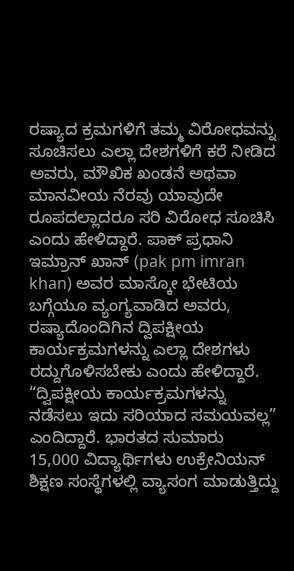ರಷ್ಯಾದ ಕ್ರಮಗಳಿಗೆ ತಮ್ಮ ವಿರೋಧವನ್ನು ಸೂಚಿಸಲು ಎಲ್ಲಾ ದೇಶಗಳಿಗೆ ಕರೆ ನೀಡಿದ ಅವರು, ಮೌಖಿಕ ಖಂಡನೆ ಅಥವಾ ಮಾನವೀಯ ನೆರವು ಯಾವುದೇ ರೂಪದಲ್ಲಾದರೂ ಸರಿ ವಿರೋಧ ಸೂಚಿಸಿ ಎಂದು ಹೇಳಿದ್ದಾರೆ. ಪಾಕ್ ಪ್ರಧಾನಿ ಇಮ್ರಾನ್ ಖಾನ್ (pak pm imran khan) ಅವರ ಮಾಸ್ಕೋ ಭೇಟಿಯ ಬಗ್ಗೆಯೂ ವ್ಯಂಗ್ಯವಾಡಿದ ಅವರು, ರಷ್ಯಾದೊಂದಿಗಿನ ದ್ವಿಪಕ್ಷೀಯ ಕಾರ್ಯಕ್ರಮಗಳನ್ನು ಎಲ್ಲಾ ದೇಶಗಳು ರದ್ದುಗೊಳಿಸಬೇಕು ಎಂದು ಹೇಳಿದ್ದಾರೆ.  “ದ್ವಿಪಕ್ಷೀಯ ಕಾರ್ಯಕ್ರಮಗಳನ್ನು ನಡೆಸಲು ಇದು ಸರಿಯಾದ ಸಮಯವಲ್ಲ” ಎಂದಿದ್ದಾರೆ. ಭಾರತದ ಸುಮಾರು 15,000 ವಿದ್ಯಾರ್ಥಿಗಳು ಉಕ್ರೇನಿಯನ್ ಶಿಕ್ಷಣ ಸಂಸ್ಥೆಗಳಲ್ಲಿ ವ್ಯಾಸಂಗ ಮಾಡುತ್ತಿದ್ದು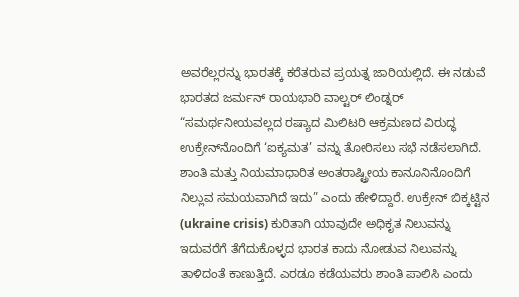ಅವರೆಲ್ಲರನ್ನು ಭಾರತಕ್ಕೆ ಕರೆತರುವ ಪ್ರಯತ್ನ ಜಾರಿಯಲ್ಲಿದೆ. ಈ ನಡುವೆ ಭಾರತದ ಜರ್ಮನ್ ರಾಯಭಾರಿ ವಾಲ್ಟರ್ ಲಿಂಡ್ನರ್  “ಸಮರ್ಥನೀಯವಲ್ಲದ ರಷ್ಯಾದ ಮಿಲಿಟರಿ ಆಕ್ರಮಣದ ವಿರುದ್ಧ ಉಕ್ರೇನ್‌ನೊಂದಿಗೆ ‘ಐಕ್ಯಮತ’ ವನ್ನು ತೋರಿಸಲು ಸಭೆ ನಡೆಸಲಾಗಿದೆ. ಶಾಂತಿ ಮತ್ತು ನಿಯಮಾಧಾರಿತ ಅಂತರಾಷ್ಟ್ರೀಯ ಕಾನೂನಿನೊಂದಿಗೆ ನಿಲ್ಲುವ ಸಮಯವಾಗಿದೆ ಇದು” ಎಂದು ಹೇಳಿದ್ದಾರೆ. ಉಕ್ರೇನ್ ಬಿಕ್ಕಟ್ಟಿನ‌ (ukraine crisis) ಕುರಿತಾಗಿ ಯಾವುದೇ ಅಧಿಕೃತ ನಿಲುವನ್ನು ಇದುವರೆಗೆ ತೆಗೆದುಕೊಳ್ಳದ ಭಾರತ ಕಾದು ನೋಡುವ ನಿಲುವನ್ನು ತಾಳಿದಂತೆ ಕಾಣುತ್ತಿದೆ. ಎರಡೂ ಕಡೆಯವರು ಶಾಂತಿ‌ ಪಾಲಿಸಿ ಎಂದು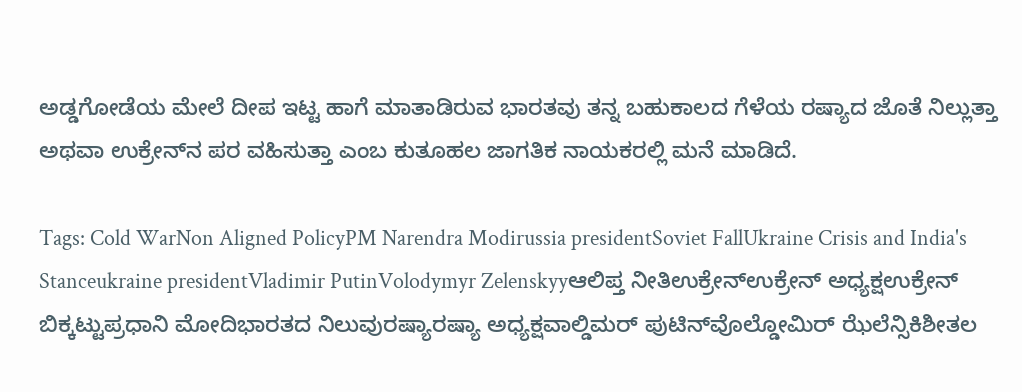ಅಡ್ಡಗೋಡೆಯ ಮೇಲೆ ದೀಪ ಇಟ್ಟ ಹಾಗೆ ಮಾತಾಡಿರುವ ಭಾರತವು ತನ್ನ ಬಹುಕಾಲದ ಗೆಳೆಯ ರಷ್ಯಾದ ಜೊತೆ‌ ನಿಲ್ಲುತ್ತಾ ಅಥವಾ ಉಕ್ರೇನ್‌ನ ಪರ ವಹಿಸುತ್ತಾ ಎಂಬ ಕುತೂಹಲ ಜಾಗತಿಕ ನಾಯಕರಲ್ಲಿ‌ ಮನೆ ಮಾಡಿದೆ.

Tags: Cold WarNon Aligned PolicyPM Narendra Modirussia presidentSoviet FallUkraine Crisis and India's Stanceukraine presidentVladimir PutinVolodymyr Zelenskyyಆಲಿಪ್ತ ನೀತಿಉಕ್ರೇನ್ಉಕ್ರೇನ್‌ ಅಧ್ಯಕ್ಷಉಕ್ರೇನ್ ಬಿಕ್ಕಟ್ಟುಪ್ರಧಾನಿ ಮೋದಿಭಾರತದ ನಿಲುವುರಷ್ಯಾರಷ್ಯಾ ಅಧ್ಯಕ್ಷವಾಲ್ಡಿಮರ್‌ ಪುಟಿನ್‌ವೊಲ್ಡೋಮಿರ್‌ ಝೆಲೆನ್ಸಿಕಿಶೀತಲ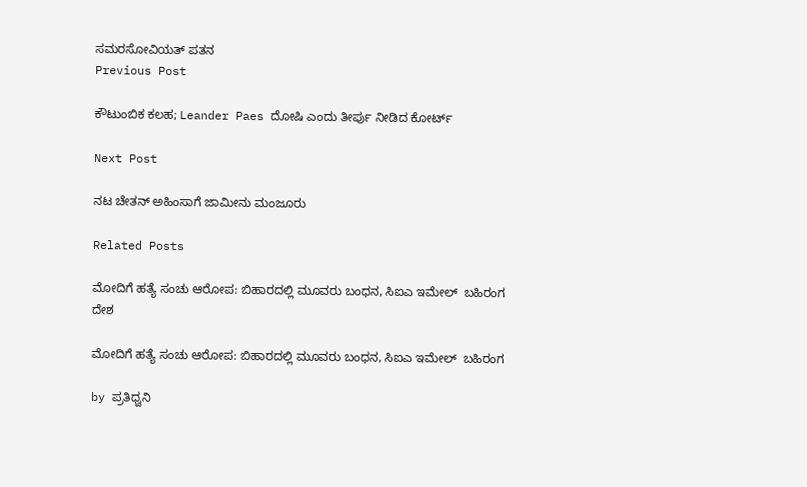ಸಮರಸೋವಿಯತ್ ಪತನ
Previous Post

ಕೌಟುಂಬಿಕ ಕಲಹ; Leander Paes ದೋಷಿ ಎಂದು ತೀರ್ಪು ನೀಡಿದ ಕೋರ್ಟ್

Next Post

ನಟ ಚೇತನ್ ಅಹಿಂಸಾಗೆ ಜಾಮೀನು ಮಂಜೂರು

Related Posts

ಮೋದಿಗೆ ಹತ್ಯೆ ಸಂಚು ಆರೋಪ: ಬಿಹಾರದಲ್ಲಿ ಮೂವರು ಬಂಧನ, ಸಿಐಎ ಇಮೇಲ್‌  ಬಹಿರಂಗ
ದೇಶ

ಮೋದಿಗೆ ಹತ್ಯೆ ಸಂಚು ಆರೋಪ: ಬಿಹಾರದಲ್ಲಿ ಮೂವರು ಬಂಧನ, ಸಿಐಎ ಇಮೇಲ್‌  ಬಹಿರಂಗ

by ಪ್ರತಿಧ್ವನಿ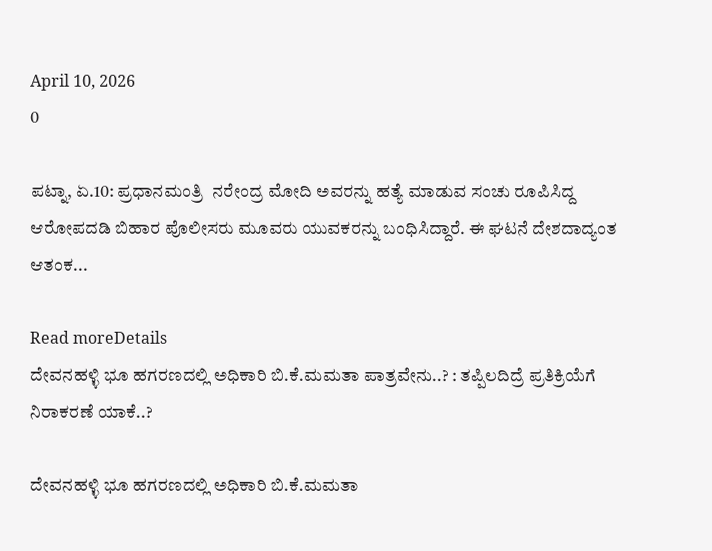April 10, 2026
0

ಪಟ್ನಾ, ಏ.10: ಪ್ರಧಾನಮಂತ್ರಿ  ನರೇಂದ್ರ ಮೋದಿ ಅವರನ್ನು ಹತ್ಯೆ ಮಾಡುವ ಸಂಚು ರೂಪಿಸಿದ್ದ ಆರೋಪದಡಿ ಬಿಹಾರ ಪೊಲೀಸರು ಮೂವರು ಯುವಕರನ್ನು ಬಂಧಿಸಿದ್ದಾರೆ. ಈ ಘಟನೆ ದೇಶದಾದ್ಯಂತ ಆತಂಕ...

Read moreDetails
ದೇವನಹಳ್ಳಿ ಭೂ ಹಗರಣದಲ್ಲಿ ಅಧಿಕಾರಿ ಬಿ.ಕೆ.ಮಮತಾ ಪಾತ್ರವೇನು..? : ತಪ್ಪಿಲದಿದ್ರೆ ಪ್ರತಿಕ್ರಿಯೆಗೆ ನಿರಾಕರಣೆ ಯಾಕೆ..?

ದೇವನಹಳ್ಳಿ ಭೂ ಹಗರಣದಲ್ಲಿ ಅಧಿಕಾರಿ ಬಿ.ಕೆ.ಮಮತಾ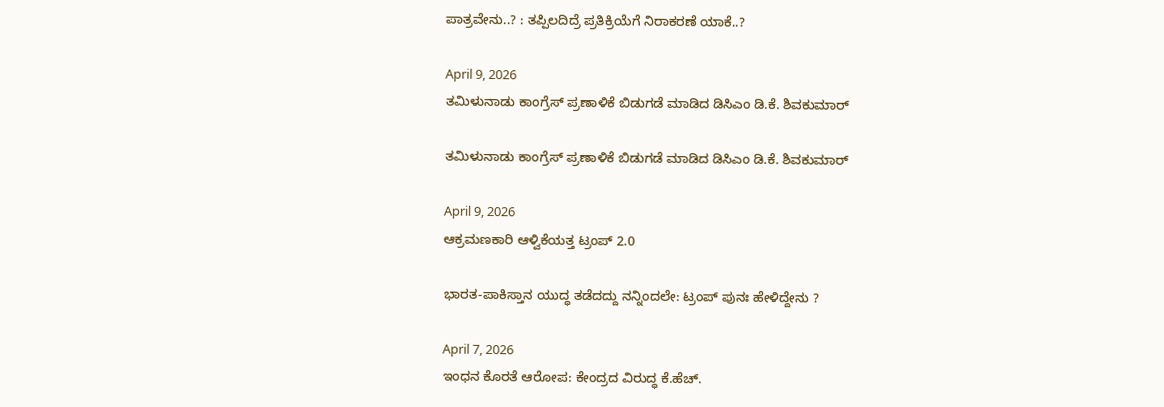ಪಾತ್ರವೇನು..? : ತಪ್ಪಿಲದಿದ್ರೆ ಪ್ರತಿಕ್ರಿಯೆಗೆ ನಿರಾಕರಣೆ ಯಾಕೆ..?

April 9, 2026
ತಮಿಳುನಾಡು ಕಾಂಗ್ರೆಸ್ ಪ್ರಣಾಳಿಕೆ ಬಿಡುಗಡೆ ಮಾಡಿದ ಡಿಸಿಎಂ ಡಿ.ಕೆ. ಶಿವಕುಮಾರ್

ತಮಿಳುನಾಡು ಕಾಂಗ್ರೆಸ್ ಪ್ರಣಾಳಿಕೆ ಬಿಡುಗಡೆ ಮಾಡಿದ ಡಿಸಿಎಂ ಡಿ.ಕೆ. ಶಿವಕುಮಾರ್

April 9, 2026
ಆಕ್ರಮಣಕಾರಿ ಆಳ್ವಿಕೆಯತ್ತ ಟ್ರಂಪ್ 2.0

ಭಾರತ-ಪಾಕಿಸ್ತಾನ ಯುದ್ಧ ತಡೆದದ್ದು ನನ್ನಿಂದಲೇ: ಟ್ರಂಪ್ ಪುನಃ ಹೇಳಿದ್ದೇನು ?

April 7, 2026
ಇಂಧನ ಕೊರತೆ ಆರೋಪ: ಕೇಂದ್ರದ ವಿರುದ್ಧ ಕೆ.ಹೆಚ್.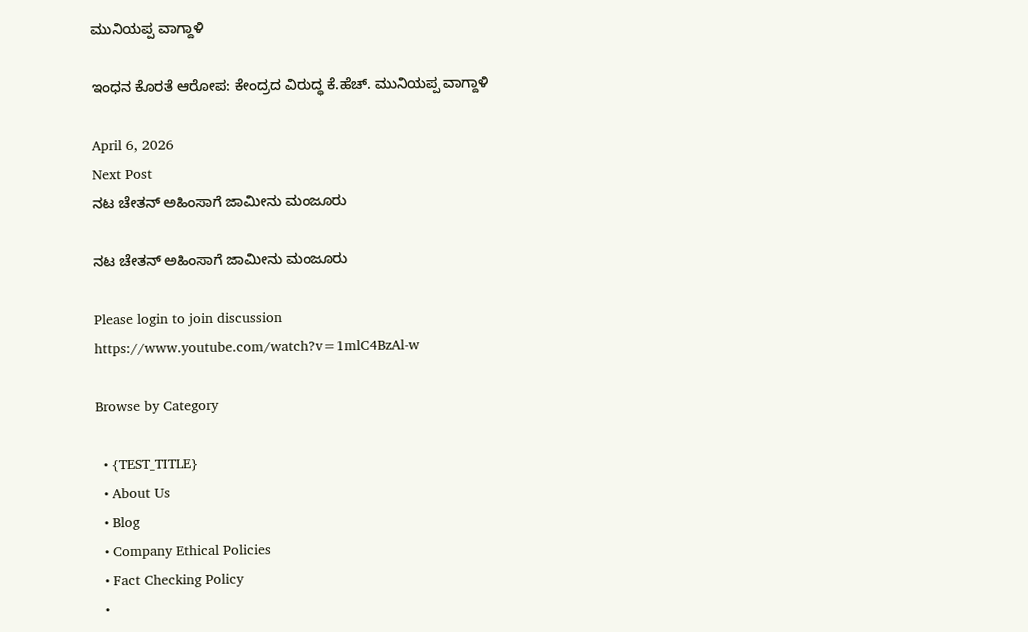ಮುನಿಯಪ್ಪ ವಾಗ್ದಾಳಿ

ಇಂಧನ ಕೊರತೆ ಆರೋಪ: ಕೇಂದ್ರದ ವಿರುದ್ಧ ಕೆ.ಹೆಚ್. ಮುನಿಯಪ್ಪ ವಾಗ್ದಾಳಿ

April 6, 2026
Next Post
ನಟ ಚೇತನ್ ಅಹಿಂಸಾಗೆ ಜಾಮೀನು ಮಂಜೂರು

ನಟ ಚೇತನ್ ಅಹಿಂಸಾಗೆ ಜಾಮೀನು ಮಂಜೂರು

Please login to join discussion
https://www.youtube.com/watch?v=1mlC4BzAl-w

Browse by Category

  • {TEST_TITLE}
  • About Us
  • Blog
  • Company Ethical Policies
  • Fact Checking Policy
  •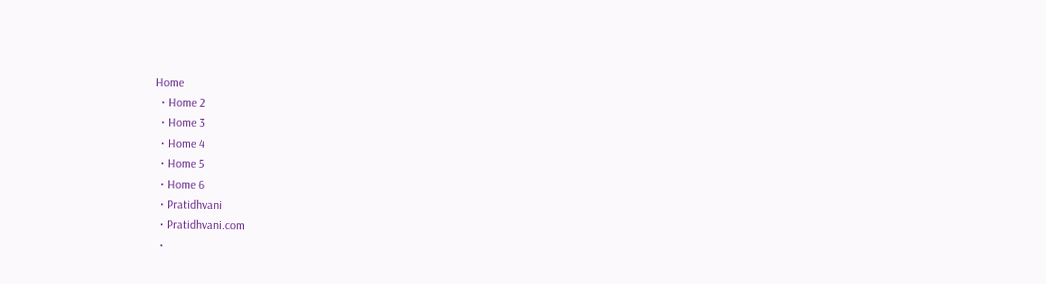Home
  • Home 2
  • Home 3
  • Home 4
  • Home 5
  • Home 6
  • Pratidhvani
  • Pratidhvani.com
  •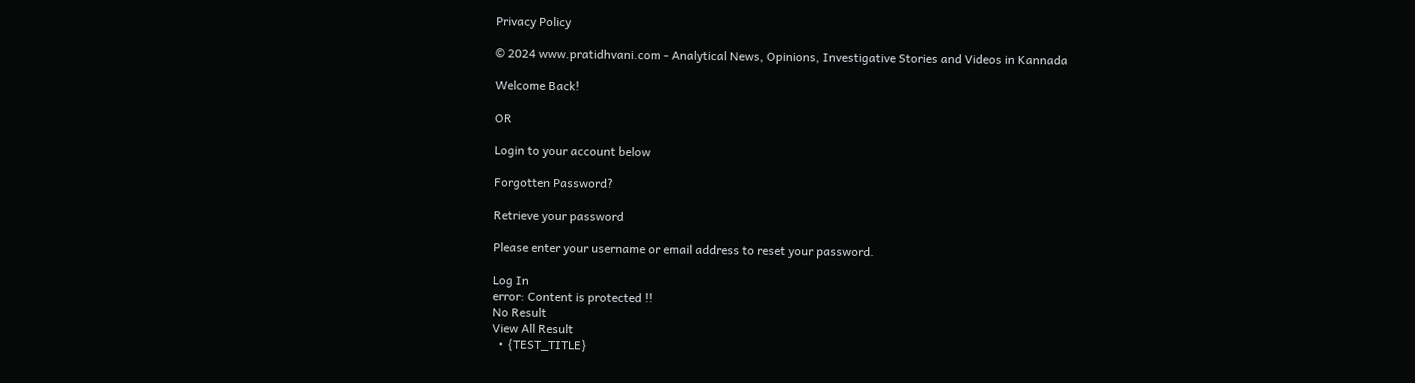Privacy Policy

© 2024 www.pratidhvani.com - Analytical News, Opinions, Investigative Stories and Videos in Kannada

Welcome Back!

OR

Login to your account below

Forgotten Password?

Retrieve your password

Please enter your username or email address to reset your password.

Log In
error: Content is protected !!
No Result
View All Result
  • {TEST_TITLE}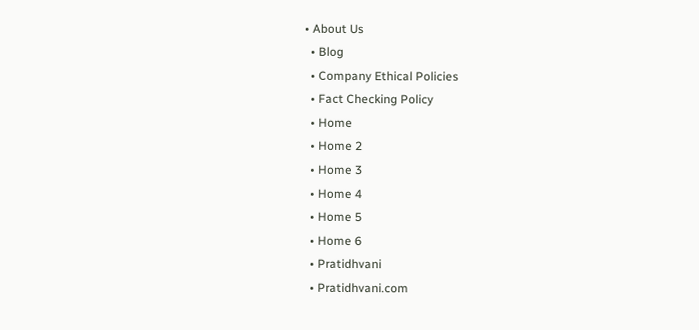• About Us
  • Blog
  • Company Ethical Policies
  • Fact Checking Policy
  • Home
  • Home 2
  • Home 3
  • Home 4
  • Home 5
  • Home 6
  • Pratidhvani
  • Pratidhvani.com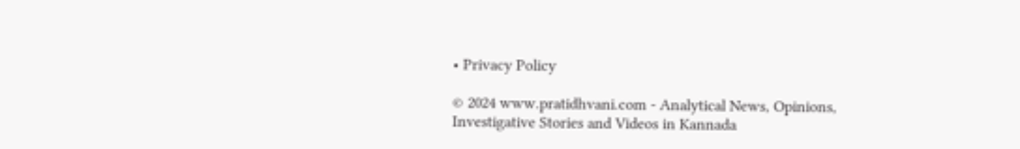• Privacy Policy

© 2024 www.pratidhvani.com - Analytical News, Opinions, Investigative Stories and Videos in Kannada